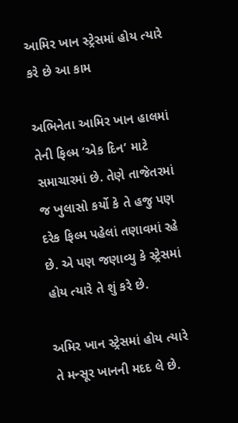આમિર ખાન સ્ટ્રેસમાં હોય ત્યારે કરે છે આ કામ

અભિનેતા આમિર ખાન હાલમાં તેની ફિલ્મ ‘એક દિન’ માટે સમાચારમાં છે. તેણે તાજેતરમાં જ ખુલાસો કર્યો કે તે હજુ પણ દરેક ફિલ્મ પહેલાં તણાવમાં રહે છે. એ પણ જણાવ્યુ કે સ્ટ્રેસમાં હોય ત્યારે તે શું કરે છે.

અમિર ખાન સ્ટ્રેસમાં હોય ત્યારે તે મન્સૂર ખાનની મદદ લે છે.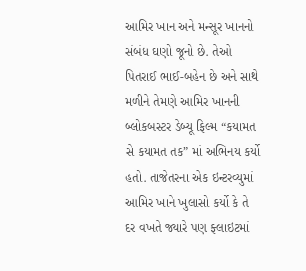આમિર ખાન અને મન્સૂર ખાનનો સંબંધ ઘણો જૂનો છે. તેઓ પિતરાઈ ભાઈ-બહેન છે અને સાથે મળીને તેમણે આમિર ખાનની બ્લોકબસ્ટર ડેબ્યૂ ફિલ્મ “કયામત સે કયામત તક” માં અભિનય કર્યો હતો. તાજેતરના એક ઇન્ટરવ્યુમાં આમિર ખાને ખુલાસો કર્યો કે તે દર વખતે જ્યારે પણ ફ્લાઇટમાં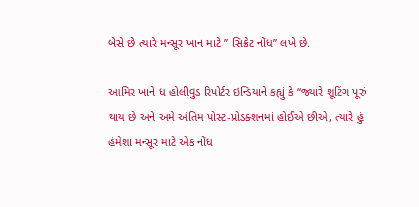બેસે છે ત્યારે મન્સૂર ખાન માટે ” સિક્રેટ નોંધ” લખે છે.

આમિર ખાને ધ હોલીવુડ રિપોર્ટર ઇન્ડિયાને કહ્યું કે “જ્યારે શૂટિંગ પૂરું થાય છે અને અમે અંતિમ પોસ્ટ-પ્રોડક્શનમાં હોઈએ છીએ, ત્યારે હું હંમેશા મન્સૂર માટે એક નોંધ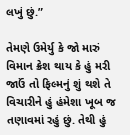લખું છું.”

તેમણે ઉમેર્યુ કે જો મારું વિમાન ક્રેશ થાય કે હું મરી જાઉં તો ફિલ્મનું શું થશે તે વિચારીને હું હંમેશા ખૂબ જ તણાવમાં રહું છું. તેથી હું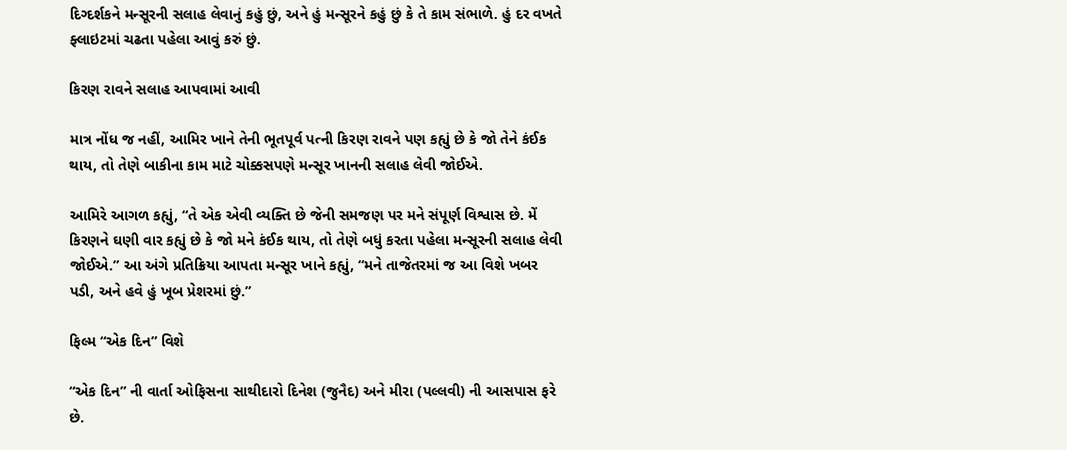દિગ્દર્શકને મન્સૂરની સલાહ લેવાનું કહું છું, અને હું મન્સૂરને કહું છું કે તે કામ સંભાળે. હું દર વખતે ફ્લાઇટમાં ચઢતા પહેલા આવું કરું છું.

કિરણ રાવને સલાહ આપવામાં આવી

માત્ર નોંધ જ નહીં, આમિર ખાને તેની ભૂતપૂર્વ પત્ની કિરણ રાવને પણ કહ્યું છે કે જો તેને કંઈક થાય, તો તેણે બાકીના કામ માટે ચોક્કસપણે મન્સૂર ખાનની સલાહ લેવી જોઈએ.

આમિરે આગળ કહ્યું, “તે એક એવી વ્યક્તિ છે જેની સમજણ પર મને સંપૂર્ણ વિશ્વાસ છે. મેં કિરણને ઘણી વાર કહ્યું છે કે જો મને કંઈક થાય, તો તેણે બધું કરતા પહેલા મન્સૂરની સલાહ લેવી જોઈએ.” આ અંગે પ્રતિક્રિયા આપતા મન્સૂર ખાને કહ્યું, “મને તાજેતરમાં જ આ વિશે ખબર પડી, અને હવે હું ખૂબ પ્રેશરમાં છું.”

ફિલ્મ “એક દિન” વિશે

“એક દિન” ની વાર્તા ઓફિસના સાથીદારો દિનેશ (જુનૈદ) અને મીરા (પલ્લવી) ની આસપાસ ફરે છે.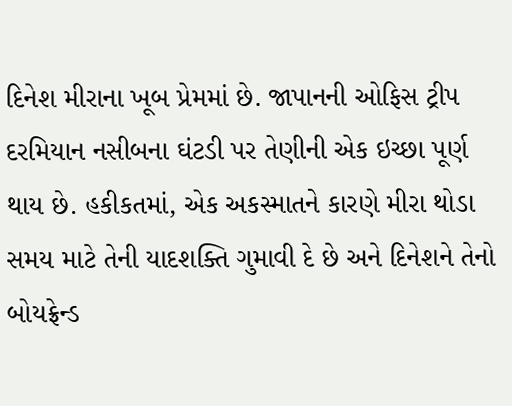દિનેશ મીરાના ખૂબ પ્રેમમાં છે. જાપાનની ઓફિસ ટ્રીપ દરમિયાન નસીબના ઘંટડી પર તેણીની એક ઇચ્છા પૂર્ણ થાય છે. હકીકતમાં, એક અકસ્માતને કારણે મીરા થોડા સમય માટે તેની યાદશક્તિ ગુમાવી દે છે અને દિનેશને તેનો બોયફ્રેન્ડ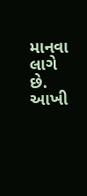માનવા લાગે છે. આખી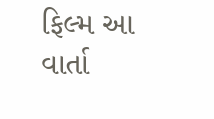ફિલ્મ આ વાર્તા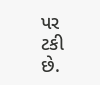પર ટકી છે.